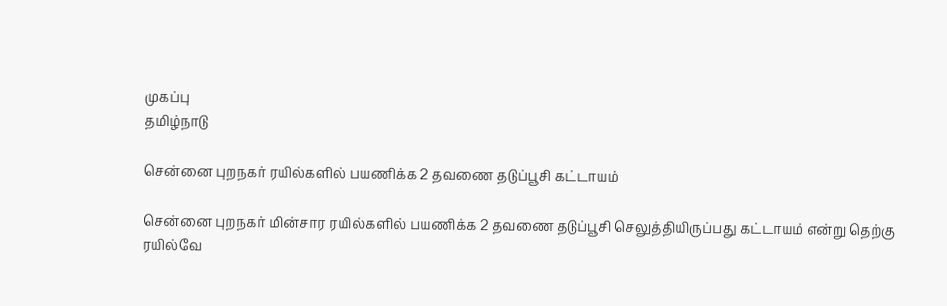முகப்பு
தமிழ்நாடு

சென்னை புறநகர் ரயில்களில் பயணிக்க 2 தவணை தடுப்பூசி கட்டாயம்

சென்னை புறநகர் மின்சார ரயில்களில் பயணிக்க 2 தவணை தடுப்பூசி செலுத்தியிருப்பது கட்டாயம் என்று தெற்கு ரயில்வே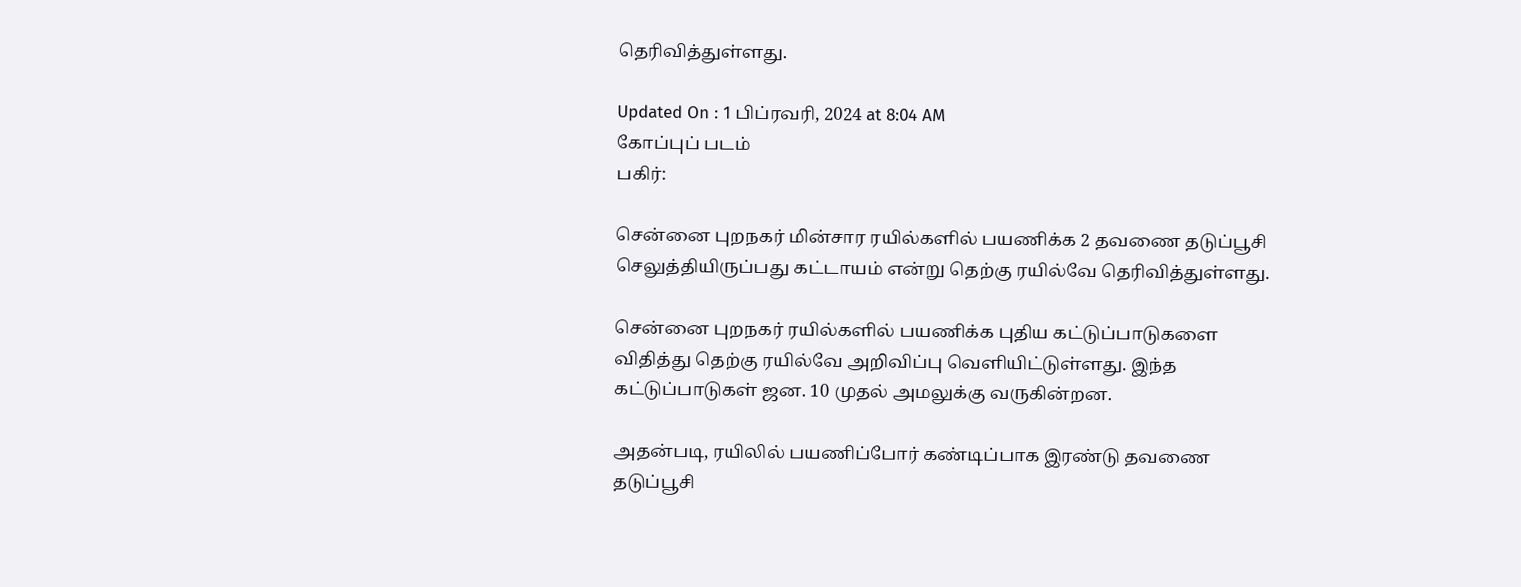தெரிவித்துள்ளது.

Updated On : 1 பிப்ரவரி, 2024 at 8:04 AM
கோப்புப் படம்
பகிர்:

சென்னை புறநகர் மின்சார ரயில்களில் பயணிக்க 2 தவணை தடுப்பூசி செலுத்தியிருப்பது கட்டாயம் என்று தெற்கு ரயில்வே தெரிவித்துள்ளது.

சென்னை புறநகர் ரயில்களில் பயணிக்க புதிய கட்டுப்பாடுகளை விதித்து தெற்கு ரயில்வே அறிவிப்பு வெளியிட்டுள்ளது. இந்த கட்டுப்பாடுகள் ஜன. 10 முதல் அமலுக்கு வருகின்றன.

அதன்படி, ரயிலில் பயணிப்போர் கண்டிப்பாக இரண்டு தவணை தடுப்பூசி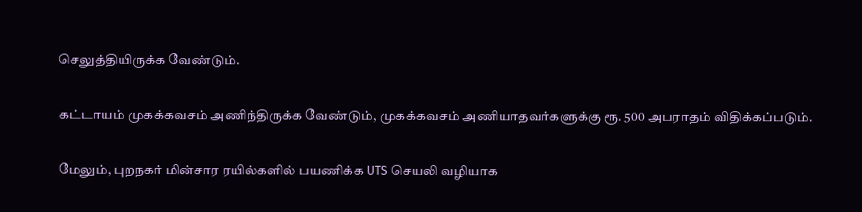செலுத்தியிருக்க வேண்டும்.

கட்டாயம் முகக்கவசம் அணிந்திருக்க வேண்டும், முகக்கவசம் அணியாதவர்களுக்கு ரூ. 500 அபராதம் விதிக்கப்படும்.

மேலும், புறநகர் மின்சார ரயில்களில் பயணிக்க UTS செயலி வழியாக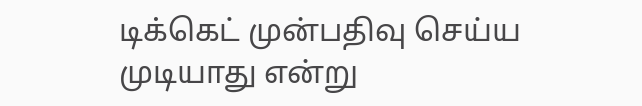டிக்கெட் முன்பதிவு செய்ய முடியாது என்று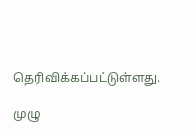தெரிவிக்கப்பட்டுள்ளது.

முழு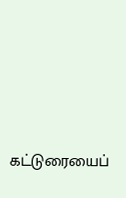கட்டுரையைப்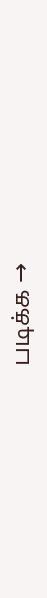படிக்க →